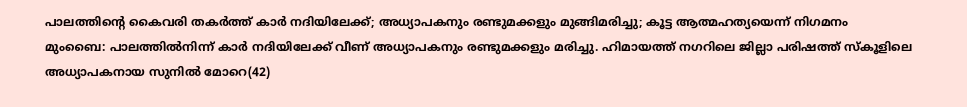പാലത്തിന്റെ കൈവരി തകർത്ത് കാർ നദിയിലേക്ക്; അധ്യാപകനും രണ്ടുമക്കളും മുങ്ങിമരിച്ചു; കൂട്ട ആത്മഹത്യയെന്ന് നിഗമനം
മുംബൈ: പാലത്തിൽനിന്ന് കാർ നദിയിലേക്ക് വീണ് അധ്യാപകനും രണ്ടുമക്കളും മരിച്ചു. ഹിമായത്ത് നഗറിലെ ജില്ലാ പരിഷത്ത് സ്കൂളിലെ അധ്യാപകനായ സുനിൽ മോറെ(42)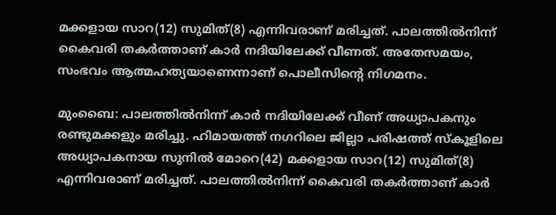മക്കളായ സാറ(12) സുമിത്(8) എന്നിവരാണ് മരിച്ചത്. പാലത്തിൽനിന്ന് കൈവരി തകർത്താണ് കാർ നദിയിലേക്ക് വീണത്. അതേസമയം, സംഭവം ആത്മഹത്യയാണെന്നാണ് പൊലീസിന്റെ നിഗമനം.

മുംബൈ: പാലത്തിൽനിന്ന് കാർ നദിയിലേക്ക് വീണ് അധ്യാപകനും രണ്ടുമക്കളും മരിച്ചു. ഹിമായത്ത് നഗറിലെ ജില്ലാ പരിഷത്ത് സ്കൂളിലെ അധ്യാപകനായ സുനിൽ മോറെ(42) മക്കളായ സാറ(12) സുമിത്(8) എന്നിവരാണ് മരിച്ചത്. പാലത്തിൽനിന്ന് കൈവരി തകർത്താണ് കാർ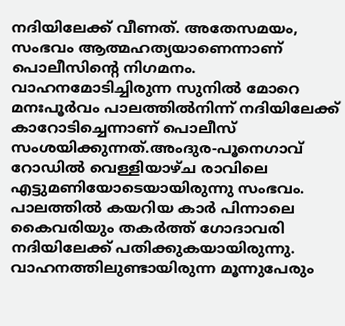നദിയിലേക്ക് വീണത്. അതേസമയം, സംഭവം ആത്മഹത്യയാണെന്നാണ് പൊലീസിന്റെ നിഗമനം. വാഹനമോടിച്ചിരുന്ന സുനിൽ മോറെ മനഃപൂർവം പാലത്തിൽനിന്ന് നദിയിലേക്ക് കാറോടിച്ചെന്നാണ് പൊലീസ് സംശയിക്കുന്നത്.അംദുര-പൂനെഗാവ് റോ‍ഡിൽ വെള്ളിയാഴ്ച രാവിലെ എട്ടുമണിയോടെയായിരുന്നു സംഭവം. പാലത്തിൽ കയറിയ കാർ പിന്നാലെ കൈവരിയും തകർത്ത് ഗോദാവരി നദിയിലേക്ക് പതിക്കുകയായിരുന്നു. വാഹനത്തിലുണ്ടായിരുന്ന മൂന്നുപേരും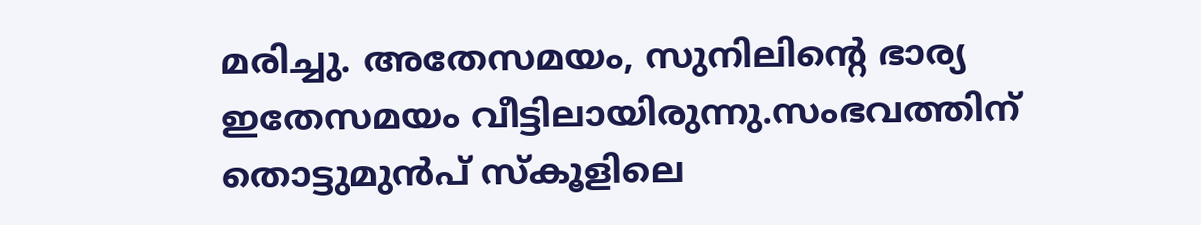മരിച്ചു. അതേസമയം, സുനിലിന്റെ ഭാര്യ ഇതേസമയം വീട്ടിലായിരുന്നു.സംഭവത്തിന് തൊട്ടുമുൻപ് സ്കൂളിലെ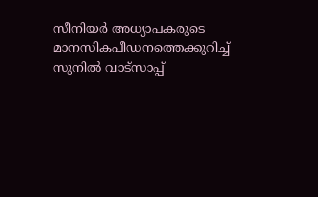സീനിയർ അധ്യാപകരുടെ മാനസികപീഡനത്തെക്കുറിച്ച് സുനിൽ വാട്സാപ്പ്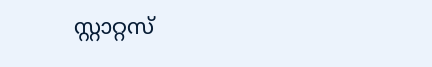സ്റ്റാറ്റസ്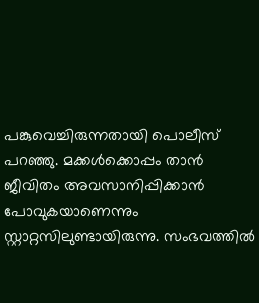പങ്കുവെച്ചിരുന്നതായി പൊലീസ് പറഞ്ഞു. മക്കൾക്കൊപ്പം താൻ ജീവിതം അവസാനിപ്പിക്കാൻ പോവുകയാണെന്നും സ്റ്റാറ്റസിലുണ്ടായിരുന്നു. സംഭവത്തിൽ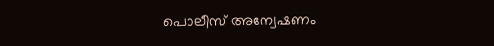പൊലീസ് അന്വേഷണം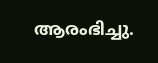ആരംഭിച്ചു.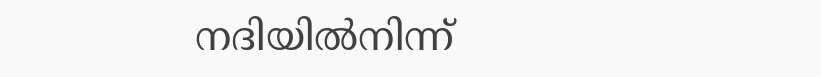നദിയിൽനിന്ന്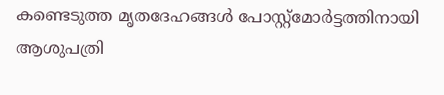കണ്ടെടുത്ത മൃതദേഹങ്ങൾ പോസ്റ്റ്മോർട്ടത്തിനായി ആശുപത്രി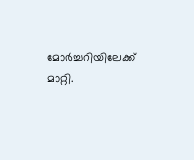മോർച്ചറിയിലേക്ക് മാറ്റി.